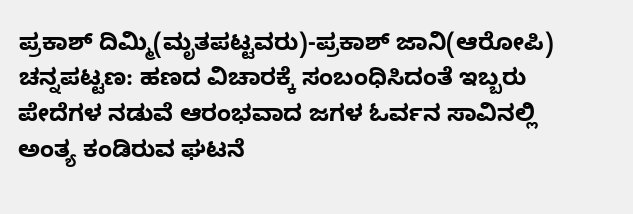ಪ್ರಕಾಶ್ ದಿಮ್ಮಿ(ಮೃತಪಟ್ಟವರು)-ಪ್ರಕಾಶ್ ಜಾನಿ(ಆರೋಪಿ)
ಚನ್ನಪಟ್ಟಣ: ಹಣದ ವಿಚಾರಕ್ಕೆ ಸಂಬಂಧಿಸಿದಂತೆ ಇಬ್ಬರು ಪೇದೆಗಳ ನಡುವೆ ಆರಂಭವಾದ ಜಗಳ ಓರ್ವನ ಸಾವಿನಲ್ಲಿ ಅಂತ್ಯ ಕಂಡಿರುವ ಘಟನೆ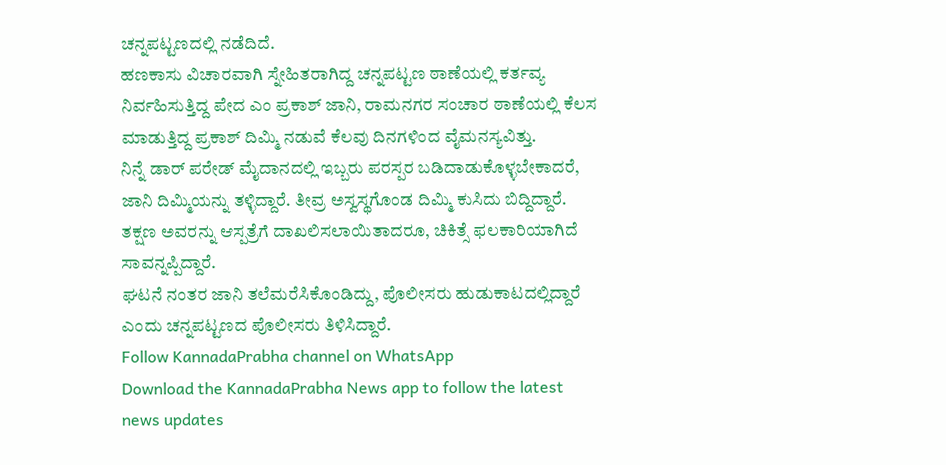ಚನ್ನಪಟ್ಟಣದಲ್ಲಿ ನಡೆದಿದೆ.
ಹಣಕಾಸು ವಿಚಾರವಾಗಿ ಸ್ನೇಹಿತರಾಗಿದ್ದ ಚನ್ನಪಟ್ಟಣ ಠಾಣೆಯಲ್ಲಿ ಕರ್ತವ್ಯ ನಿರ್ವಹಿಸುತ್ತಿದ್ದ ಪೇದ ಎಂ ಪ್ರಕಾಶ್ ಜಾನಿ, ರಾಮನಗರ ಸಂಚಾರ ಠಾಣೆಯಲ್ಲಿ ಕೆಲಸ ಮಾಡುತ್ತಿದ್ದ ಪ್ರಕಾಶ್ ದಿಮ್ಮಿ ನಡುವೆ ಕೆಲವು ದಿನಗಳಿಂದ ವೈಮನಸ್ಯವಿತ್ತು.
ನಿನ್ನೆ ಡಾರ್ ಪರೇಡ್ ಮೈದಾನದಲ್ಲಿ ಇಬ್ಬರು ಪರಸ್ಪರ ಬಡಿದಾಡುಕೊಳ್ಳಬೇಕಾದರೆ, ಜಾನಿ ದಿಮ್ಮಿಯನ್ನು ತಳ್ಳಿದ್ದಾರೆ. ತೀವ್ರ ಅಸ್ವಸ್ಥಗೊಂಡ ದಿಮ್ಮಿ ಕುಸಿದು ಬಿದ್ದಿದ್ದಾರೆ. ತಕ್ಷಣ ಅವರನ್ನು ಆಸ್ಪತ್ರೆಗೆ ದಾಖಲಿಸಲಾಯಿತಾದರೂ, ಚಿಕಿತ್ಸೆ ಫಲಕಾರಿಯಾಗಿದೆ ಸಾವನ್ನಪ್ಪಿದ್ದಾರೆ.
ಘಟನೆ ನಂತರ ಜಾನಿ ತಲೆಮರೆಸಿಕೊಂಡಿದ್ದು, ಪೊಲೀಸರು ಹುಡುಕಾಟದಲ್ಲಿದ್ದಾರೆ ಎಂದು ಚನ್ನಪಟ್ಟಣದ ಪೊಲೀಸರು ತಿಳಿಸಿದ್ದಾರೆ.
Follow KannadaPrabha channel on WhatsApp
Download the KannadaPrabha News app to follow the latest news updates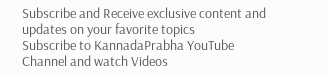Subscribe and Receive exclusive content and updates on your favorite topics
Subscribe to KannadaPrabha YouTube Channel and watch Videos